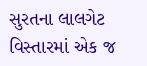સુરતના લાલગેટ વિસ્તારમાં એક જ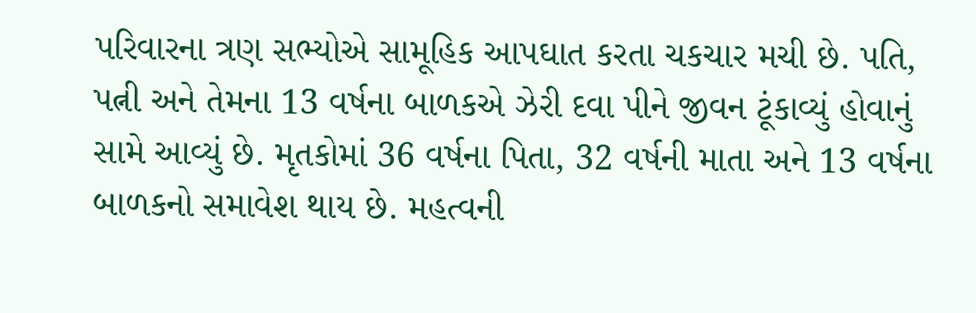પરિવારના ત્રણ સભ્યોએ સામૂહિક આપઘાત કરતા ચકચાર મચી છે. પતિ, પત્ની અને તેમના 13 વર્ષના બાળકએ ઝેરી દવા પીને જીવન ટૂંકાવ્યું હોવાનું સામે આવ્યું છે. મૃતકોમાં 36 વર્ષના પિતા, 32 વર્ષની માતા અને 13 વર્ષના બાળકનો સમાવેશ થાય છે. મહત્વની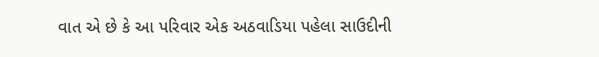વાત એ છે કે આ પરિવાર એક અઠવાડિયા પહેલા સાઉદીની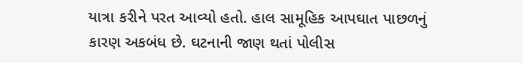યાત્રા કરીને પરત આવ્યો હતો. હાલ સામૂહિક આપઘાત પાછળનું કારણ અકબંધ છે. ઘટનાની જાણ થતાં પોલીસ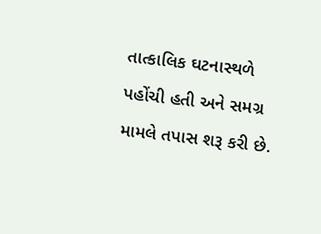તાત્કાલિક ઘટનાસ્થળે પહોંચી હતી અને સમગ્ર મામલે તપાસ શરૂ કરી છે.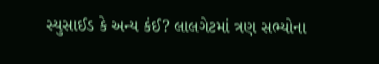સ્યુસાઈડ કે અન્ય કંઈ? લાલગેટમાં ત્રણ સભ્યોના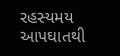રહસ્યમય આપઘાતથી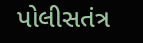પોલીસતંત્ર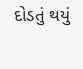દોડતું થયું